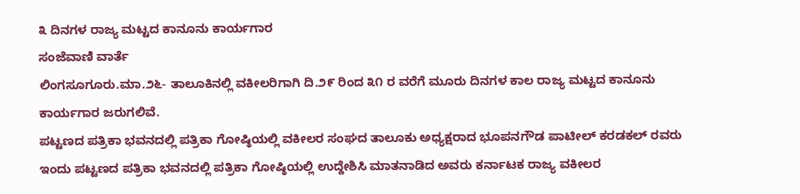೩ ದಿನಗಳ ರಾಜ್ಯ ಮಟ್ಟದ ಕಾನೂನು ಕಾರ್ಯಗಾರ
ಸಂಜೆವಾಣಿ ವಾರ್ತೆ
ಲಿಂಗಸೂಗೂರು.ಮಾ.೨೬- ತಾಲೂಕಿನಲ್ಲಿ ವಕೀಲರಿಗಾಗಿ ದಿ.೨೯ ರಿಂದ ೩೧ ರ ವರೆಗೆ ಮೂರು ದಿನಗಳ ಕಾಲ ರಾಜ್ಯ ಮಟ್ಟದ ಕಾನೂನು ಕಾರ್ಯಗಾರ ಜರುಗಲಿವೆ.
ಪಟ್ಟಣದ ಪತ್ರಿಕಾ ಭವನದಲ್ಲಿ ಪತ್ರಿಕಾ ಗೋಷ್ಠಿಯಲ್ಲಿ ವಕೀಲರ ಸಂಘದ ತಾಲೂಕು ಅಧ್ಯಕ್ಷರಾದ ಭೂಪನಗೌಡ ಪಾಟೀಲ್ ಕರಡಕಲ್ ರವರು ಇಂದು ಪಟ್ಟಣದ ಪತ್ರಿಕಾ ಭವನದಲ್ಲಿ ಪತ್ರಿಕಾ ಗೋಷ್ಠಿಯಲ್ಲಿ ಉದ್ದೇಶಿಸಿ ಮಾತನಾಡಿದ ಅವರು ಕರ್ನಾಟಕ ರಾಜ್ಯ ವಕೀಲರ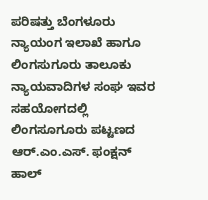ಪರಿಷತ್ತು ಬೆಂಗಳೂರು ನ್ಯಾಯಂಗ ಇಲಾಖೆ ಹಾಗೂ ಲಿಂಗಸುಗೂರು ತಾಲೂಕು ನ್ಯಾಯವಾದಿಗಳ ಸಂಘ ಇವರ ಸಹಯೋಗದಲ್ಲಿ ಲಿಂಗಸೂಗೂರು ಪಟ್ಟಣದ ಆರ್.ಎಂ.ಎಸ್. ಫಂಕ್ಷನ್ ಹಾಲ್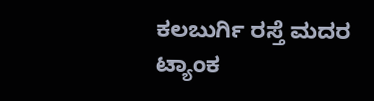ಕಲಬುರ್ಗಿ ರಸ್ತೆ ಮದರ ಟ್ಯಾಂಕ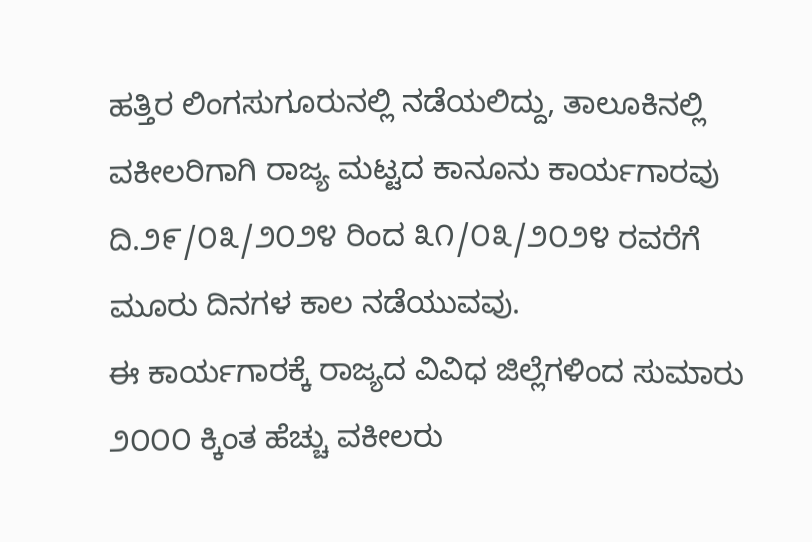ಹತ್ತಿರ ಲಿಂಗಸುಗೂರುನಲ್ಲಿ ನಡೆಯಲಿದ್ದು, ತಾಲೂಕಿನಲ್ಲಿ ವಕೀಲರಿಗಾಗಿ ರಾಜ್ಯ ಮಟ್ಟದ ಕಾನೂನು ಕಾರ್ಯಗಾರವು ದಿ.೨೯/೦೩/೨೦೨೪ ರಿಂದ ೩೧/೦೩/೨೦೨೪ ರವರೆಗೆ ಮೂರು ದಿನಗಳ ಕಾಲ ನಡೆಯುವವು.
ಈ ಕಾರ್ಯಗಾರಕ್ಕೆ ರಾಜ್ಯದ ವಿವಿಧ ಜಿಲ್ಲೆಗಳಿಂದ ಸುಮಾರು ೨೦೦೦ ಕ್ಕಿಂತ ಹೆಚ್ಚು ವಕೀಲರು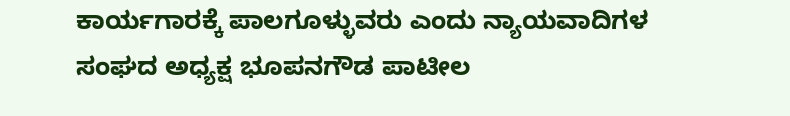ಕಾರ್ಯಗಾರಕ್ಕೆ ಪಾಲಗೂಳ್ಳುವರು ಎಂದು ನ್ಯಾಯವಾದಿಗಳ ಸಂಘದ ಅಧ್ಯಕ್ಷ ಭೂಪನಗೌಡ ಪಾಟೀಲ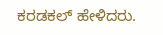ಕರಡಕಲ್ ಹೇಳಿದರು.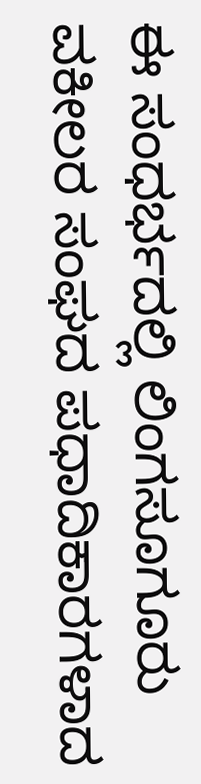ಈ ಸಂಧರ್ಭದಲ್ಲಿ ಲಿಂಗಸೂಗೂರು ವಕೀಲರ ಸಂಘದ ಪಧಾದಿಕಾರಗಳಾದ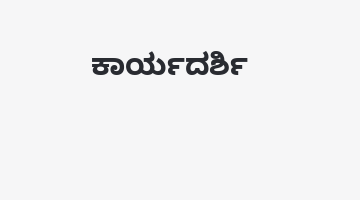ಕಾರ್ಯದರ್ಶಿ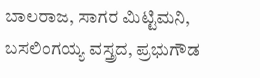ಬಾಲರಾಜ, ಸಾಗರ ಮಿಟ್ಟಿಮನಿ, ಬಸಲಿಂಗಯ್ಯ ವಸ್ತ್ರದ, ಪ್ರಭುಗೌಡ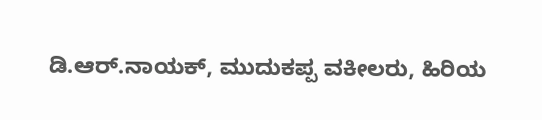ಡಿ.ಆರ್.ನಾಯಕ್, ಮುದುಕಪ್ಪ ವಕೀಲರು, ಹಿರಿಯ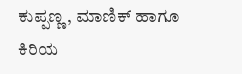ಕುಪ್ಪಣ್ಣ, ಮಾಣಿಕ್ ಹಾಗೂ ಕಿರಿಯ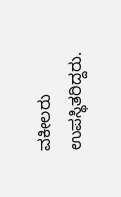ವಕೀಲರು ಉಪಸ್ಥಿತರಿದ್ದರು.